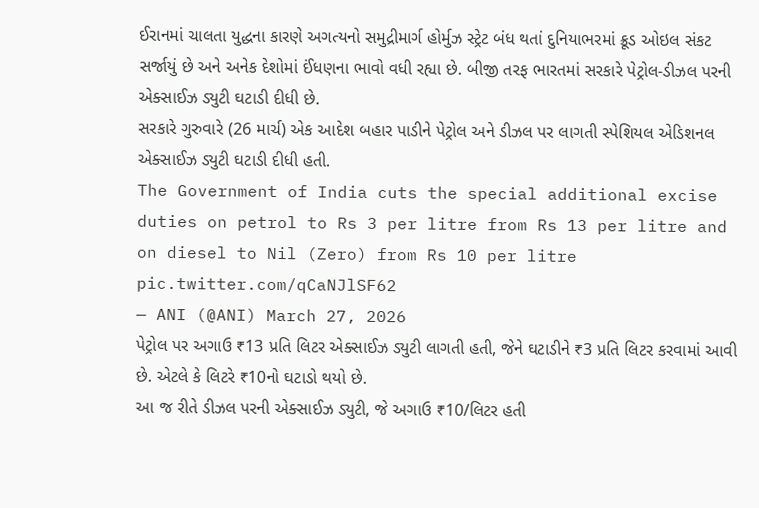ઈરાનમાં ચાલતા યુદ્ધના કારણે અગત્યનો સમુદ્રીમાર્ગ હોર્મુઝ સ્ટ્રેટ બંધ થતાં દુનિયાભરમાં ક્રૂડ ઓઇલ સંકટ સર્જાયું છે અને અનેક દેશોમાં ઈંધણના ભાવો વધી રહ્યા છે. બીજી તરફ ભારતમાં સરકારે પેટ્રોલ-ડીઝલ પરની એક્સાઈઝ ડ્યુટી ઘટાડી દીધી છે.
સરકારે ગુરુવારે (26 માર્ચ) એક આદેશ બહાર પાડીને પેટ્રોલ અને ડીઝલ પર લાગતી સ્પેશિયલ એડિશનલ એક્સાઈઝ ડ્યુટી ઘટાડી દીધી હતી.
The Government of India cuts the special additional excise duties on petrol to Rs 3 per litre from Rs 13 per litre and on diesel to Nil (Zero) from Rs 10 per litre pic.twitter.com/qCaNJlSF62
— ANI (@ANI) March 27, 2026
પેટ્રોલ પર અગાઉ ₹13 પ્રતિ લિટર એક્સાઈઝ ડ્યુટી લાગતી હતી, જેને ઘટાડીને ₹3 પ્રતિ લિટર કરવામાં આવી છે. એટલે કે લિટરે ₹10નો ઘટાડો થયો છે.
આ જ રીતે ડીઝલ પરની એક્સાઈઝ ડ્યુટી, જે અગાઉ ₹10/લિટર હતી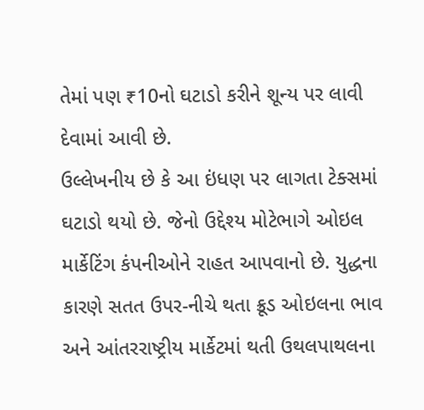તેમાં પણ ₹10નો ઘટાડો કરીને શૂન્ય પર લાવી દેવામાં આવી છે.
ઉલ્લેખનીય છે કે આ ઇંધણ પર લાગતા ટેક્સમાં ઘટાડો થયો છે. જેનો ઉદ્દેશ્ય મોટેભાગે ઓઇલ માર્કેટિંગ કંપનીઓને રાહત આપવાનો છે. યુદ્ધના કારણે સતત ઉપર-નીચે થતા ક્રૂડ ઓઇલના ભાવ અને આંતરરાષ્ટ્રીય માર્કેટમાં થતી ઉથલપાથલના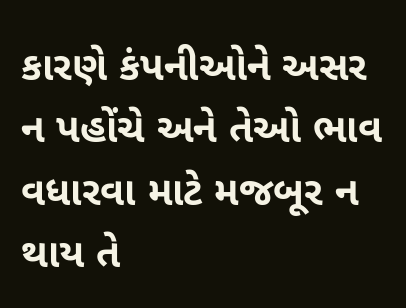કારણે કંપનીઓને અસર ન પહોંચે અને તેઓ ભાવ વધારવા માટે મજબૂર ન થાય તે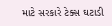માટે સરકારે ટેક્સ ઘટાડી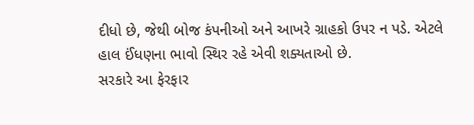દીધો છે, જેથી બોજ કંપનીઓ અને આખરે ગ્રાહકો ઉપર ન પડે. એટલે હાલ ઈંધણના ભાવો સ્થિર રહે એવી શક્યતાઓ છે.
સરકારે આ ફેરફાર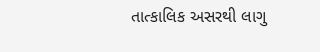તાત્કાલિક અસરથી લાગુ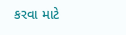કરવા માટે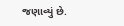જણાવ્યું છે.